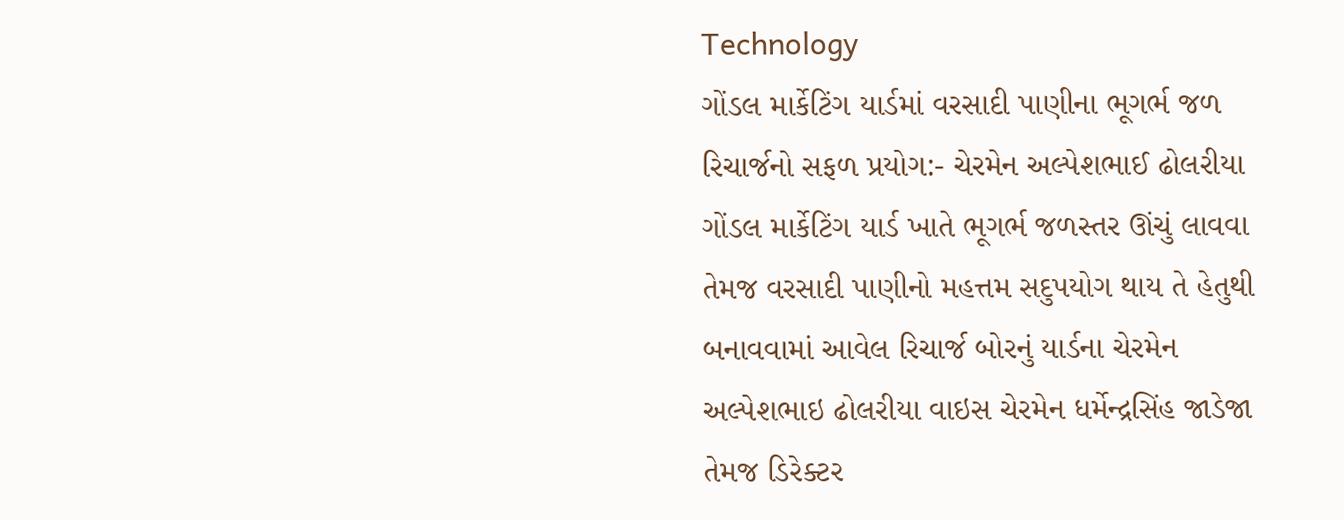Technology
ગોંડલ માર્કેટિંગ યાર્ડમાં વરસાદી પાણીના ભૂગર્ભ જળ રિચાર્જનો સફળ પ્રયોગ:- ચેરમેન અલ્પેશભાઈ ઢોલરીયા
ગોંડલ માર્કેટિંગ યાર્ડ ખાતે ભૂગર્ભ જળસ્તર ઊંચું લાવવા તેમજ વરસાદી પાણીનો મહત્તમ સદુપયોગ થાય તે હેતુથી બનાવવામાં આવેલ રિચાર્જ બોરનું યાર્ડના ચેરમેન અલ્પેશભાઇ ઢોલરીયા વાઇસ ચેરમેન ધર્મેન્દ્રસિંહ જાડેજા તેમજ ડિરેક્ટર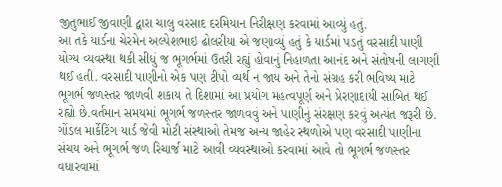જીતુભાઈ જીવાણી દ્વારા ચાલુ વરસાદ દરમિયાન નિરીક્ષણ કરવામાં આવ્યું હતું.
આ તકે યાર્ડના ચેરમેન અલ્પેશભાઇ ઢોલરીયા એ જણાવ્યું હતું કે યાર્ડમાં પડતું વરસાદી પાણી યોગ્ય વ્યવસ્થા થકી સીધું જ ભૂગર્ભમાં ઉતરી રહ્યું હોવાનું નિહાળતા આનંદ અને સંતોષની લાગણી થઈ હતી. વરસાદી પાણીનો એક પણ ટીપો વ્યર્થ ન જાય અને તેનો સંગ્રહ કરી ભવિષ્ય માટે ભૂગર્ભ જળસ્તર જાળવી શકાય તે દિશામાં આ પ્રયોગ મહત્વપૂર્ણ અને પ્રેરણાદાયી સાબિત થઈ રહ્યો છે.વર્તમાન સમયમાં ભૂગર્ભ જળસ્તર જાળવવું અને પાણીનું સંરક્ષણ કરવું અત્યંત જરૂરી છે.
ગોંડલ માર્કેટિંગ યાર્ડ જેવી મોટી સંસ્થાઓ તેમજ અન્ય જાહેર સ્થળોએ પણ વરસાદી પાણીના સંચય અને ભૂગર્ભ જળ રિચાર્જ માટે આવી વ્યવસ્થાઓ કરવામાં આવે તો ભૂગર્ભ જળસ્તર વધારવામાં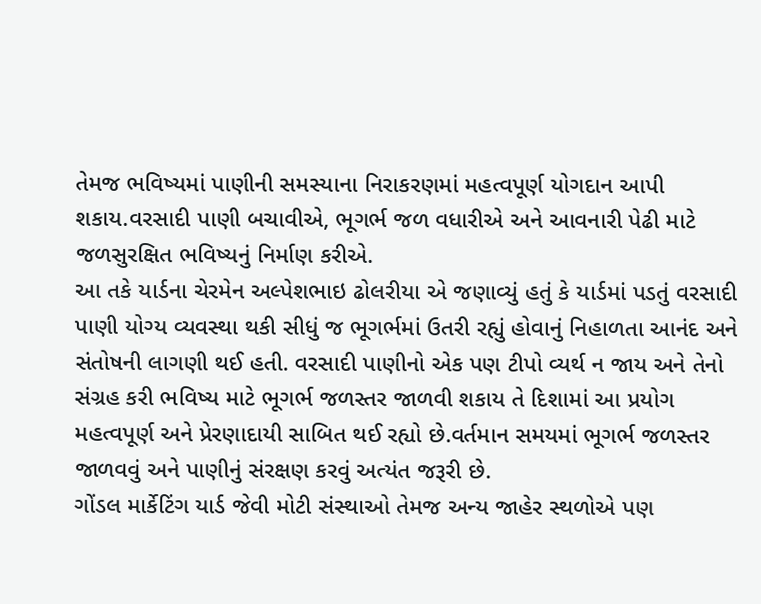તેમજ ભવિષ્યમાં પાણીની સમસ્યાના નિરાકરણમાં મહત્વપૂર્ણ યોગદાન આપી શકાય.વરસાદી પાણી બચાવીએ, ભૂગર્ભ જળ વધારીએ અને આવનારી પેઢી માટે જળસુરક્ષિત ભવિષ્યનું નિર્માણ કરીએ.
આ તકે યાર્ડના ચેરમેન અલ્પેશભાઇ ઢોલરીયા એ જણાવ્યું હતું કે યાર્ડમાં પડતું વરસાદી પાણી યોગ્ય વ્યવસ્થા થકી સીધું જ ભૂગર્ભમાં ઉતરી રહ્યું હોવાનું નિહાળતા આનંદ અને સંતોષની લાગણી થઈ હતી. વરસાદી પાણીનો એક પણ ટીપો વ્યર્થ ન જાય અને તેનો સંગ્રહ કરી ભવિષ્ય માટે ભૂગર્ભ જળસ્તર જાળવી શકાય તે દિશામાં આ પ્રયોગ મહત્વપૂર્ણ અને પ્રેરણાદાયી સાબિત થઈ રહ્યો છે.વર્તમાન સમયમાં ભૂગર્ભ જળસ્તર જાળવવું અને પાણીનું સંરક્ષણ કરવું અત્યંત જરૂરી છે.
ગોંડલ માર્કેટિંગ યાર્ડ જેવી મોટી સંસ્થાઓ તેમજ અન્ય જાહેર સ્થળોએ પણ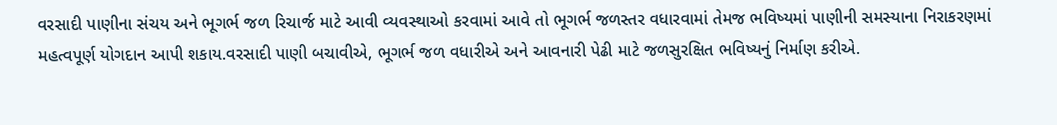વરસાદી પાણીના સંચય અને ભૂગર્ભ જળ રિચાર્જ માટે આવી વ્યવસ્થાઓ કરવામાં આવે તો ભૂગર્ભ જળસ્તર વધારવામાં તેમજ ભવિષ્યમાં પાણીની સમસ્યાના નિરાકરણમાં મહત્વપૂર્ણ યોગદાન આપી શકાય.વરસાદી પાણી બચાવીએ, ભૂગર્ભ જળ વધારીએ અને આવનારી પેઢી માટે જળસુરક્ષિત ભવિષ્યનું નિર્માણ કરીએ.